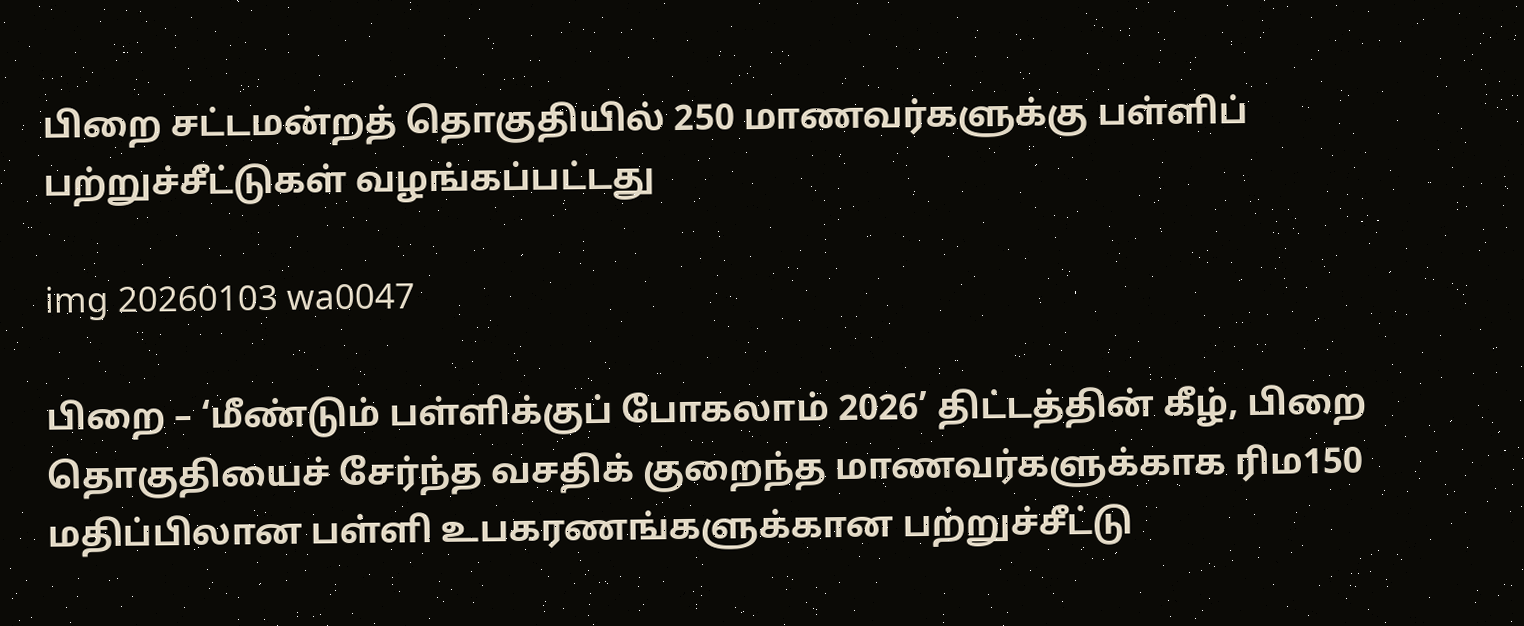பிறை சட்டமன்றத் தொகுதியில் 250 மாணவர்களுக்கு பள்ளிப் பற்றுச்சீட்டுகள் வழங்கப்பட்டது

img 20260103 wa0047

பிறை – ‘மீண்டும் பள்ளிக்குப் போகலாம் 2026’ திட்டத்தின் கீழ், பிறை தொகுதியைச் சேர்ந்த வசதிக் குறைந்த மாணவர்களுக்காக ரிம150 மதிப்பிலான பள்ளி உபகரணங்களுக்கான பற்றுச்சீட்டு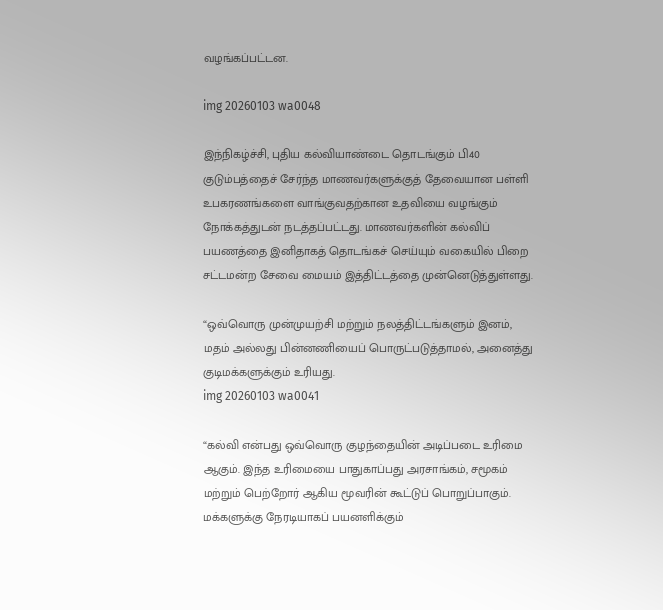வழங்கப்பட்டன.

img 20260103 wa0048

இந்நிகழ்ச்சி, புதிய கல்வியாண்டை தொடங்கும் பி40 குடும்பத்தைச் சேர்ந்த மாணவர்களுக்குத் தேவையான பள்ளி உபகரணங்களை வாங்குவதற்கான உதவியை வழங்கும் நோக்கத்துடன் நடத்தப்பட்டது. மாணவர்களின் கல்விப் பயணத்தை இனிதாகத் தொடங்கச் செய்யும் வகையில் பிறை சட்டமன்ற சேவை மையம் இத்திட்டத்தை முன்னெடுத்துள்ளது.

“ஒவ்வொரு முன்முயற்சி மற்றும் நலத்திட்டங்களும் இனம், மதம் அல்லது பின்னணியைப் பொருட்படுத்தாமல், அனைத்து குடிமக்களுக்கும் உரியது.
img 20260103 wa0041

“கல்வி என்பது ஒவ்வொரு குழந்தையின் அடிப்படை உரிமை ஆகும். இந்த உரிமையை பாதுகாப்பது அரசாங்கம், சமூகம் மற்றும் பெற்றோர் ஆகிய மூவரின் கூட்டுப் பொறுப்பாகும். மக்களுக்கு நேரடியாகப் பயனளிக்கும்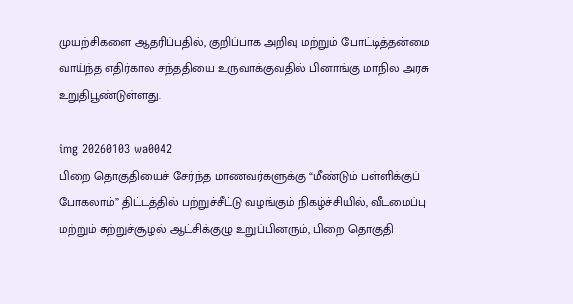முயற்சிகளை ஆதரிப்பதில், குறிப்பாக அறிவு மற்றும் போட்டித்தன்மை வாய்ந்த எதிர்கால சந்ததியை உருவாக்குவதில் பினாங்கு மாநில அரசு உறுதிபூண்டுள்ளது.

img 20260103 wa0042
பிறை தொகுதியைச் சேர்ந்த மாணவர்களுக்கு “மீண்டும் பள்ளிக்குப் போகலாம்” திட்டத்தில் பற்றுச்சீட்டு வழங்கும் நிகழ்ச்சியில், வீடமைப்பு மற்றும் சுற்றுச்சூழல் ஆட்சிக்குழு உறுப்பினரும், பிறை தொகுதி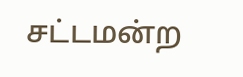சட்டமன்ற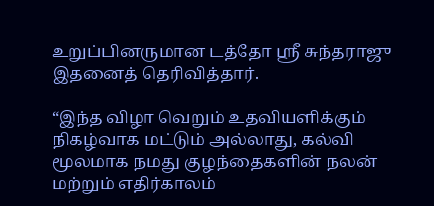உறுப்பினருமான டத்தோ ஸ்ரீ சுந்தராஜு இதனைத் தெரிவித்தார்.

“இந்த விழா வெறும் உதவியளிக்கும் நிகழ்வாக மட்டும் அல்லாது, கல்வி மூலமாக நமது குழந்தைகளின் நலன் மற்றும் எதிர்காலம்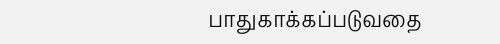பாதுகாக்கப்படுவதை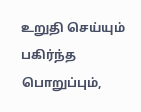உறுதி செய்யும் பகிர்ந்த பொறுப்பும்,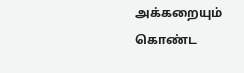அக்கறையும் கொண்ட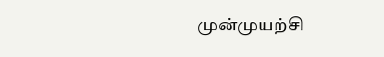முன்முயற்சி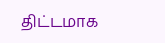திட்டமாக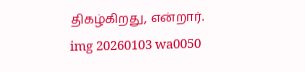திகழ்கிறது, என்றார்.
img 20260103 wa0050